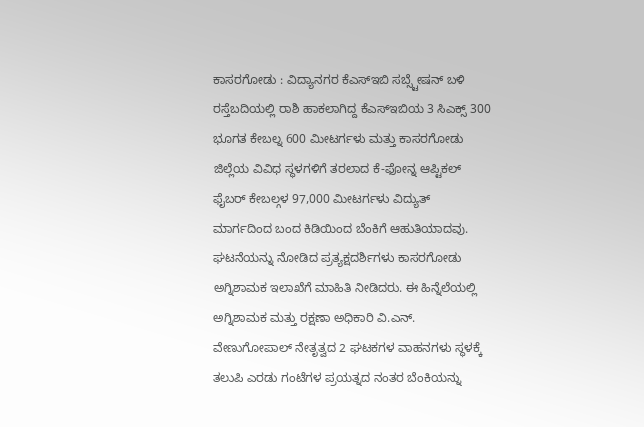ಕಾಸರಗೋಡು : ವಿದ್ಯಾನಗರ ಕೆಎಸ್ಇಬಿ ಸಬ್ಸ್ಟೇಷನ್ ಬಳಿ ರಸ್ತೆಬದಿಯಲ್ಲಿ ರಾಶಿ ಹಾಕಲಾಗಿದ್ದ ಕೆಎಸ್ಇಬಿಯ 3 ಸಿಎಕ್ಸ್ 300 ಭೂಗತ ಕೇಬಲ್ನ 600 ಮೀಟರ್ಗಳು ಮತ್ತು ಕಾಸರಗೋಡು ಜಿಲ್ಲೆಯ ವಿವಿಧ ಸ್ಥಳಗಳಿಗೆ ತರಲಾದ ಕೆ-ಫೋನ್ನ ಆಪ್ಟಿಕಲ್ ಫೈಬರ್ ಕೇಬಲ್ಗಳ 97,000 ಮೀಟರ್ಗಳು ವಿದ್ಯುತ್ ಮಾರ್ಗದಿಂದ ಬಂದ ಕಿಡಿಯಿಂದ ಬೆಂಕಿಗೆ ಆಹುತಿಯಾದವು. ಘಟನೆಯನ್ನು ನೋಡಿದ ಪ್ರತ್ಯಕ್ಷದರ್ಶಿಗಳು ಕಾಸರಗೋಡು ಅಗ್ನಿಶಾಮಕ ಇಲಾಖೆಗೆ ಮಾಹಿತಿ ನೀಡಿದರು. ಈ ಹಿನ್ನೆಲೆಯಲ್ಲಿ ಅಗ್ನಿಶಾಮಕ ಮತ್ತು ರಕ್ಷಣಾ ಅಧಿಕಾರಿ ವಿ.ಎನ್. ವೇಣುಗೋಪಾಲ್ ನೇತೃತ್ವದ 2 ಘಟಕಗಳ ವಾಹನಗಳು ಸ್ಥಳಕ್ಕೆ ತಲುಪಿ ಎರಡು ಗಂಟೆಗಳ ಪ್ರಯತ್ನದ ನಂತರ ಬೆಂಕಿಯನ್ನು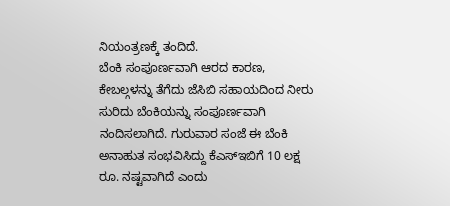ನಿಯಂತ್ರಣಕ್ಕೆ ತಂದಿದೆ.
ಬೆಂಕಿ ಸಂಪೂರ್ಣವಾಗಿ ಆರದ ಕಾರಣ, ಕೇಬಲ್ಗಳನ್ನು ತೆಗೆದು ಜೆಸಿಬಿ ಸಹಾಯದಿಂದ ನೀರು ಸುರಿದು ಬೆಂಕಿಯನ್ನು ಸಂಪೂರ್ಣವಾಗಿ ನಂದಿಸಲಾಗಿದೆ. ಗುರುವಾರ ಸಂಜೆ ಈ ಬೆಂಕಿ ಅನಾಹುತ ಸಂಭವಿಸಿದ್ದು ಕೆಎಸ್ಇಬಿಗೆ 10 ಲಕ್ಷ ರೂ. ನಷ್ಟವಾಗಿದೆ ಎಂದು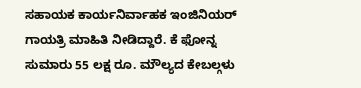ಸಹಾಯಕ ಕಾರ್ಯನಿರ್ವಾಹಕ ಇಂಜಿನಿಯರ್ ಗಾಯತ್ರಿ ಮಾಹಿತಿ ನೀಡಿದ್ದಾರೆ. ಕೆ ಫೋನ್ನ ಸುಮಾರು 55 ಲಕ್ಷ ರೂ. ಮೌಲ್ಯದ ಕೇಬಲ್ಗಳು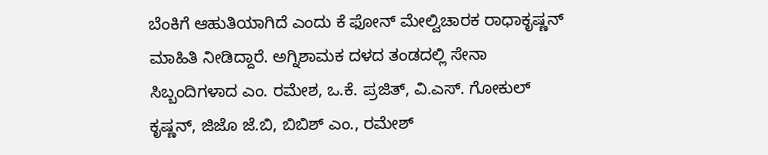ಬೆಂಕಿಗೆ ಆಹುತಿಯಾಗಿದೆ ಎಂದು ಕೆ ಫೋನ್ ಮೇಲ್ವಿಚಾರಕ ರಾಧಾಕೃಷ್ಣನ್ ಮಾಹಿತಿ ನೀಡಿದ್ದಾರೆ. ಅಗ್ನಿಶಾಮಕ ದಳದ ತಂಡದಲ್ಲಿ ಸೇನಾ ಸಿಬ್ಬಂದಿಗಳಾದ ಎಂ. ರಮೇಶ, ಒ.ಕೆ. ಪ್ರಜಿತ್, ವಿ.ಎಸ್. ಗೋಕುಲ್ ಕೃಷ್ಣನ್, ಜಿಜೊ ಜೆ.ಬಿ, ಬಿಬಿಶ್ ಎಂ., ರಮೇಶ್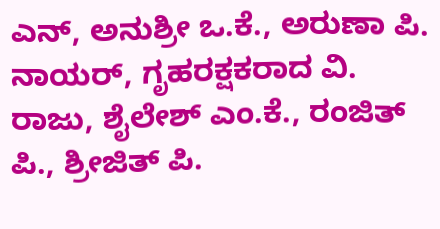ಎನ್, ಅನುಶ್ರೀ ಒ.ಕೆ., ಅರುಣಾ ಪಿ. ನಾಯರ್, ಗೃಹರಕ್ಷಕರಾದ ವಿ. ರಾಜು, ಶೈಲೇಶ್ ಎಂ.ಕೆ., ರಂಜಿತ್ ಪಿ., ಶ್ರೀಜಿತ್ ಪಿ.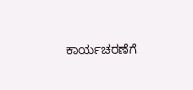ಕಾರ್ಯಚರಣೆಗೆ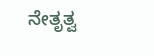ನೇತೃತ್ವ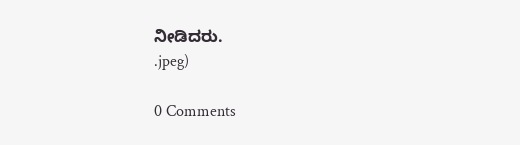ನೀಡಿದರು.
.jpeg)

0 Comments